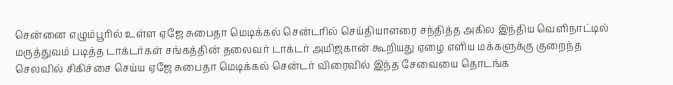சென்னை எழும்பூரில் உள்ள ஏஜே சுபைதா மெடிக்கல் சென்டரில் செய்தியாளரை சந்தித்த அகில இந்திய வெளிநாட்டில் மருத்துவம் படித்த டாக்டர்கள் சங்கத்தின் தலைவர் டாக்டர் அமிஜகான் கூறியது ஏழை எளிய மக்களுக்கு குறைந்த செலவில் சிகிச்சை செய்ய ஏஜே சுபைதா மெடிக்கல் சென்டர் விரைவில் இந்த சேவையை தொடங்க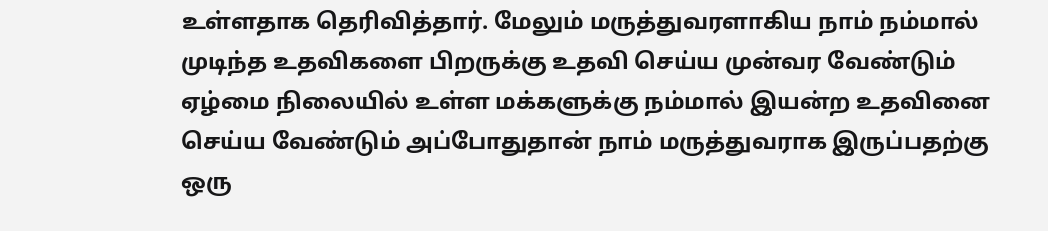உள்ளதாக தெரிவித்தார். மேலும் மருத்துவரளாகிய நாம் நம்மால் முடிந்த உதவிகளை பிறருக்கு உதவி செய்ய முன்வர வேண்டும் ஏழ்மை நிலையில் உள்ள மக்களுக்கு நம்மால் இயன்ற உதவினை செய்ய வேண்டும் அப்போதுதான் நாம் மருத்துவராக இருப்பதற்கு ஒரு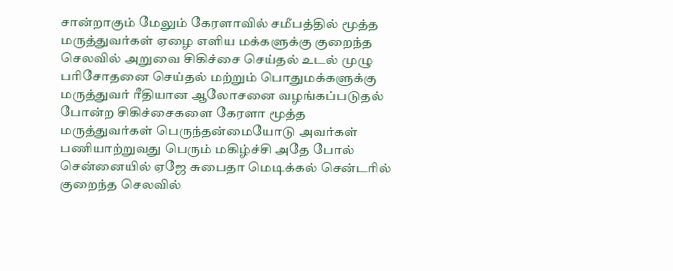சான்றாகும் மேலும் கேரளாவில் சமீபத்தில் மூத்த மருத்துவர்கள் ஏழை எளிய மக்களுக்கு குறைந்த செலவில் அறுவை சிகிச்சை செய்தல் உடல் முழு பரிசோதனை செய்தல் மற்றும் பொதுமக்களுக்கு மருத்துவர் ரீதியான ஆலோசனை வழங்கப்படுதல் போன்ற சிகிச்சைகளை கேரளா மூத்த மருத்துவர்கள் பெருந்தன்மையோடு அவர்கள் பணியாற்றுவது பெரும் மகிழ்ச்சி அதே போல் சென்னையில் ஏஜே சுபைதா மெடிக்கல் சென்டரில் குறைந்த செலவில்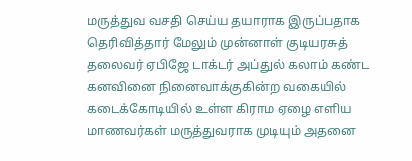மருத்துவ வசதி செய்ய தயாராக இருப்பதாக தெரிவித்தார் மேலும் முன்னாள் குடியரசுத் தலைவர் ஏபிஜே டாக்டர் அப்துல் கலாம் கண்ட கனவினை நினைவாக்குகின்ற வகையில் கடைக்கோடியில் உள்ள கிராம ஏழை எளிய மாணவர்கள் மருத்துவராக முடியும் அதனை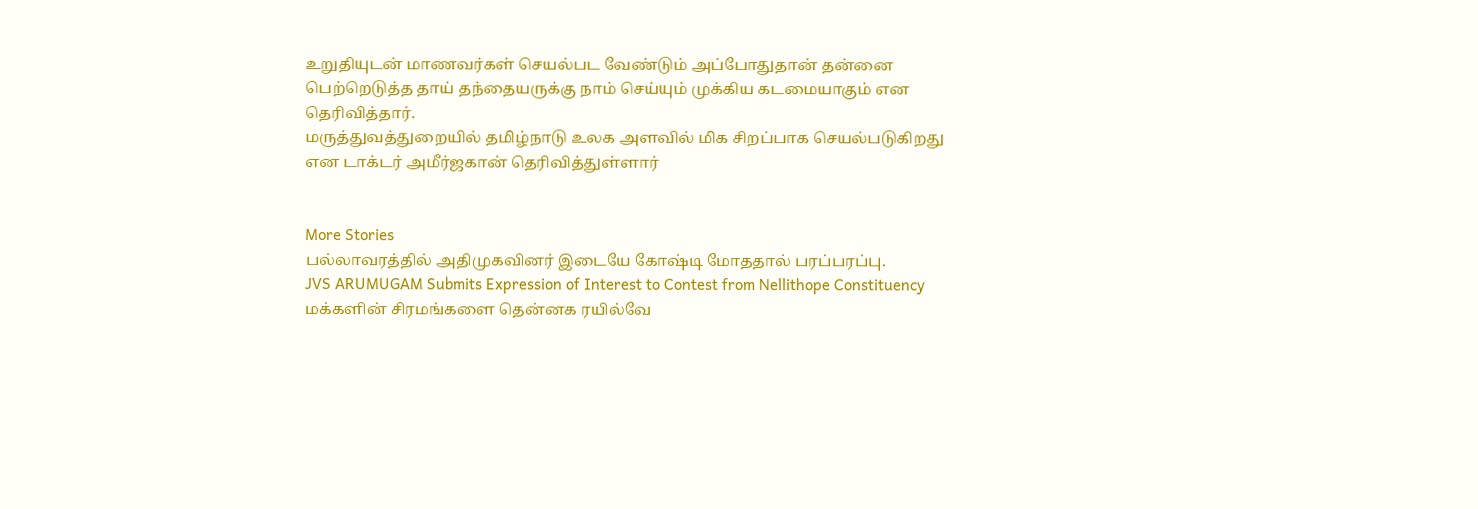உறுதியுடன் மாணவர்கள் செயல்பட வேண்டும் அப்போதுதான் தன்னை பெற்றெடுத்த தாய் தந்தையருக்கு நாம் செய்யும் முக்கிய கடமையாகும் என தெரிவித்தார்.
மருத்துவத்துறையில் தமிழ்நாடு உலக அளவில் மிக சிறப்பாக செயல்படுகிறது என டாக்டர் அமீர்ஜகான் தெரிவித்துள்ளார்


More Stories
பல்லாவரத்தில் அதிமுகவினர் இடையே கோஷ்டி மோததால் பரப்பரப்பு.
JVS ARUMUGAM Submits Expression of Interest to Contest from Nellithope Constituency
மக்களின் சிரமங்களை தென்னக ரயில்வே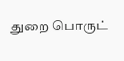துறை பொருட்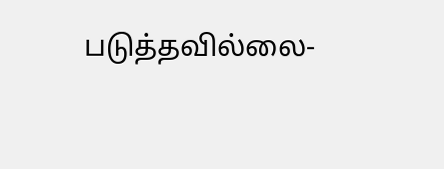படுத்தவில்லை-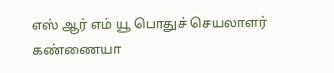எஸ் ஆர் எம் யூ பொதுச் செயலாளர் கண்ணையா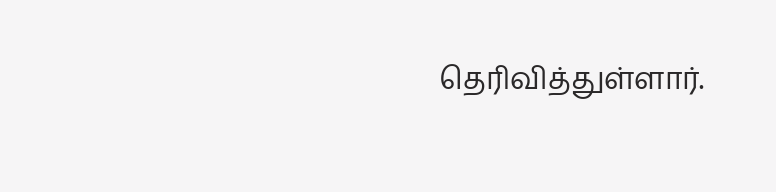தெரிவித்துள்ளார்.